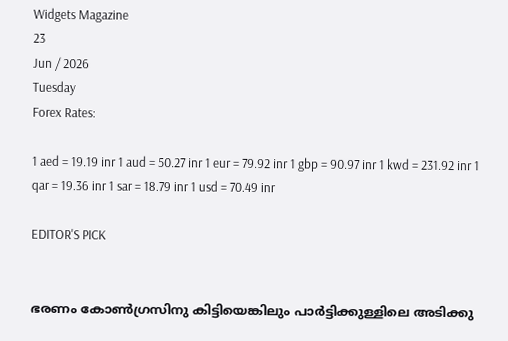Widgets Magazine
23
Jun / 2026
Tuesday
Forex Rates:

1 aed = 19.19 inr 1 aud = 50.27 inr 1 eur = 79.92 inr 1 gbp = 90.97 inr 1 kwd = 231.92 inr 1 qar = 19.36 inr 1 sar = 18.79 inr 1 usd = 70.49 inr

EDITOR'S PICK


ഭരണം കോണ്‍ഗ്രസിനു കിട്ടിയെങ്കിലും പാര്‍ട്ടിക്കുള്ളിലെ അടിക്കു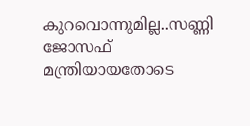കുറവൊന്നുമില്ല..സണ്ണി ജോസഫ് മന്ത്രിയായതോടെ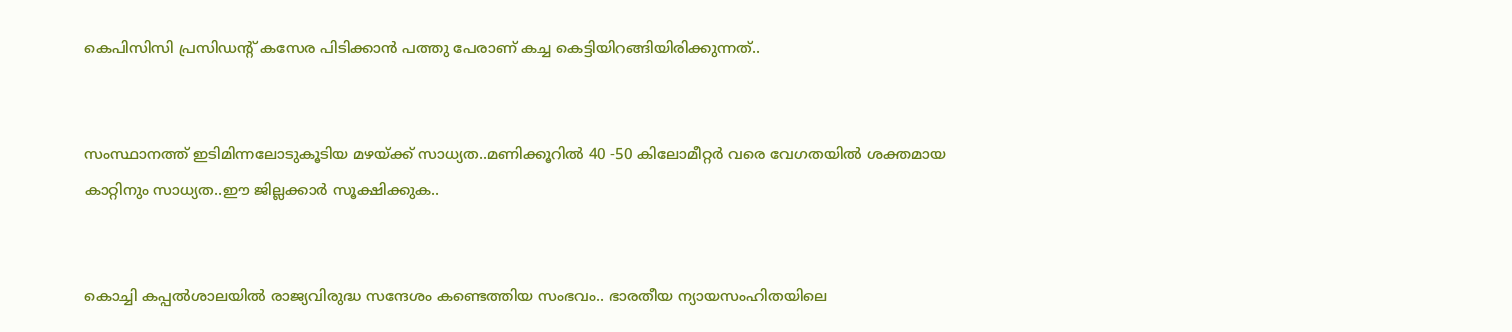കെപിസിസി പ്രസിഡന്റ് കസേര പിടിക്കാന്‍ പത്തു പേരാണ് കച്ച കെട്ടിയിറങ്ങിയിരിക്കുന്നത്..


സംസ്ഥാനത്ത് ഇടിമിന്നലോടുകൂടിയ മഴയ്ക്ക് സാധ്യത..മണിക്കൂറിൽ 40 -50 കിലോമീറ്റർ വരെ വേഗതയിൽ ശക്തമായ കാറ്റിനും സാധ്യത..ഈ ജില്ലക്കാർ സൂക്ഷിക്കുക..


കൊച്ചി കപ്പല്‍ശാലയില്‍ രാജ്യവിരുദ്ധ സന്ദേശം കണ്ടെത്തിയ സംഭവം.. ഭാരതീയ ന്യായസംഹിതയിലെ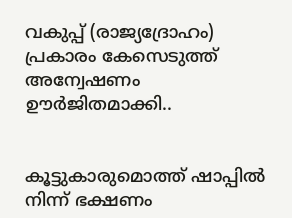വകുപ്പ് (രാജ്യദ്രോഹം) പ്രകാരം കേസെടുത്ത് അന്വേഷണം ഊര്‍ജിതമാക്കി..


കൂട്ടുകാരുമൊത്ത് ഷാപ്പിൽ നിന്ന് ഭക്ഷണം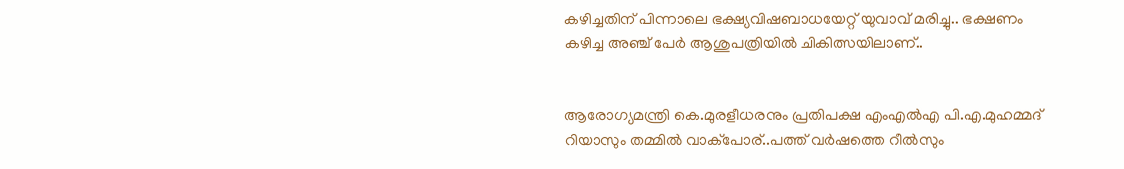കഴിച്ചതിന് പിന്നാലെ ഭക്ഷ്യവിഷബാധയേറ്റ് യുവാവ് മരിച്ചു.. ഭക്ഷണം കഴിച്ച അഞ്ച് പേർ ആശുപത്രിയിൽ ചികിത്സയിലാണ്..


ആരോഗ്യമന്ത്രി കെ.മുരളീധരനും പ്രതിപക്ഷ എംഎൽഎ പി.എ.മുഹമ്മദ് റിയാസും തമ്മിൽ വാക്‌പോര്..പത്ത് വർഷത്തെ റീൽസും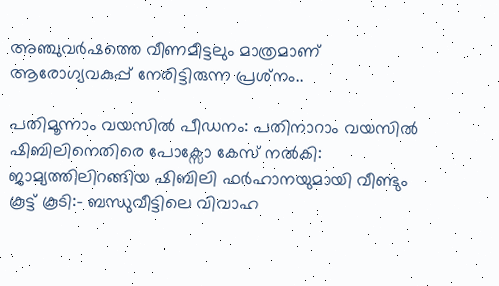അഞ്ചുവർഷത്തെ വീണമീട്ടലും മാത്രമാണ് ആരോഗ്യവകുപ്പ് നേരിട്ടിരുന്ന പ്രശ്‌നം..

പതിമൂന്നാം വയസിൽ പീഡനം: പതിനാറാം വയസിൽ ഷിബിലിനെതിരെ പോക്സോ കേസ് നൽകി: ജാമ്യത്തിലിറങ്ങിയ ഷിബിലി ഫർഹാനയുമായി വീണ്ടും കൂട്ട് കൂടി:- ബന്ധുവീട്ടിലെ വിവാഹ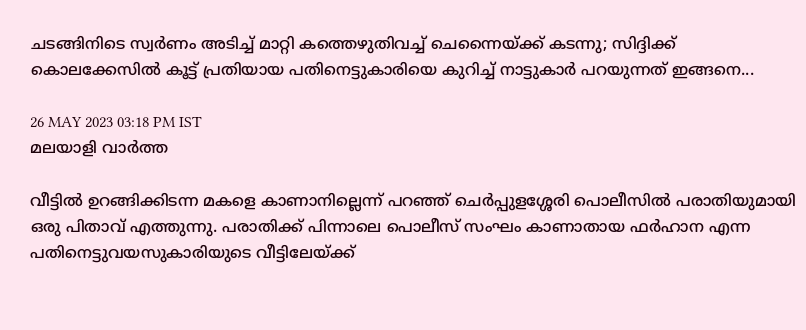ചടങ്ങിനിടെ സ്വർണം അടിച്ച് മാറ്റി കത്തെഴുതിവച്ച് ചെന്നൈയ്ക്ക് കടന്നു; സിദ്ദിക്ക് കൊലക്കേസിൽ കൂട്ട് പ്രതിയായ പതിനെട്ടുകാരിയെ കുറിച്ച് നാട്ടുകാർ പറയുന്നത് ഇങ്ങനെ...

26 MAY 2023 03:18 PM IST
മലയാളി വാര്‍ത്ത

വീട്ടിൽ ഉറങ്ങിക്കിടന്ന മകളെ കാണാനില്ലെന്ന് പറഞ്ഞ് ചെർപ്പുളശ്ശേരി പൊലീസിൽ പരാതിയുമായി ഒരു പിതാവ് എത്തുന്നു. പരാതിക്ക് പിന്നാലെ പൊലീസ് സംഘം കാണാതായ ഫർഹാന എന്ന പതിനെട്ടുവയസുകാരിയുടെ വീട്ടിലേയ്ക്ക്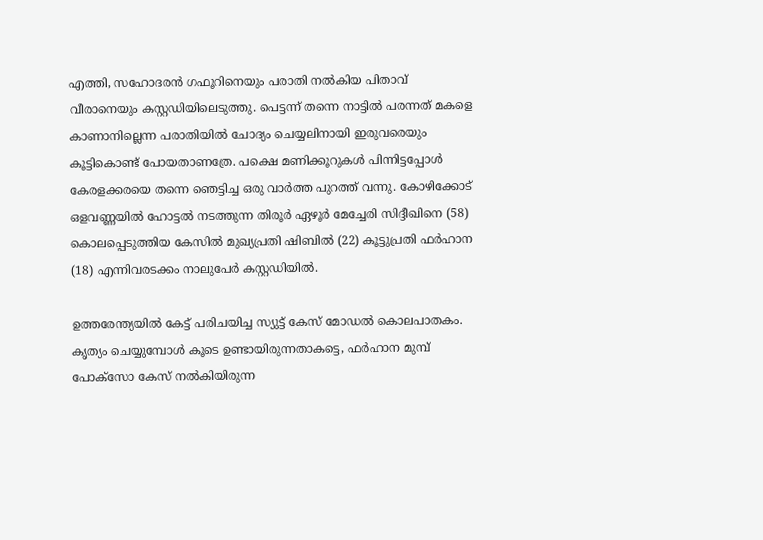എത്തി, സഹോദരൻ ഗഫൂറിനെയും പരാതി നൽകിയ പിതാവ് വീരാനെയും കസ്റ്റഡിയിലെടുത്തു. പെട്ടന്ന് തന്നെ നാട്ടിൽ പരന്നത് മകളെ കാണാനില്ലെന്ന പരാതിയിൽ ചോദ്യം ചെയ്യലിനായി ഇരുവരെയും കൂട്ടികൊണ്ട് പോയതാണത്രേ. പക്ഷെ മണിക്കൂറുകൾ പിന്നിട്ടപ്പോൾ കേരളക്കരയെ തന്നെ ഞെട്ടിച്ച ഒരു വാർത്ത പുറത്ത് വന്നു. കോഴിക്കോട് ഒളവണ്ണയിൽ ഹോട്ടൽ നടത്തുന്ന തിരൂർ ഏഴൂർ മേച്ചേരി സിദ്ദീഖിനെ (58) കൊലപ്പെടുത്തിയ കേസിൽ മുഖ്യപ്രതി ഷിബിൽ (22) കൂട്ടുപ്രതി ഫർഹാന (18) എന്നിവരടക്കം നാലുപേർ കസ്റ്റഡിയിൽ.

ഉത്തരേന്ത്യയിൽ കേട്ട് പരിചയിച്ച സ്യുട്ട് കേസ് മോഡൽ കൊലപാതകം. കൃത്യം ചെയ്യുമ്പോൾ കൂടെ ഉണ്ടായിരുന്നതാകട്ടെ, ഫർഹാന മുമ്പ് പോക്സോ കേസ് നൽകിയിരുന്ന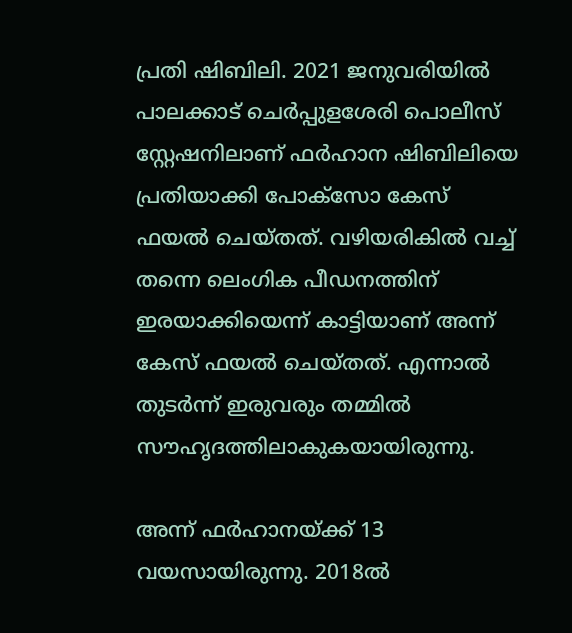പ്രതി ഷിബിലി. 2021 ജനുവരിയിൽ പാലക്കാട് ചെർപ്പുളശേരി പൊലീസ് സ്റ്റേഷനിലാണ് ഫർഹാന ഷിബിലിയെ പ്രതിയാക്കി പോക്സോ കേസ് ഫയൽ ചെയ്തത്. വഴിയരികിൽ വച്ച് തന്നെ ലെംഗിക പീഡനത്തിന് ഇരയാക്കിയെന്ന് കാട്ടിയാണ് അന്ന് കേസ് ഫയൽ ചെയ്തത്. എന്നാൽ തുടർന്ന് ഇരുവരും തമ്മിൽ സൗഹൃദത്തിലാകുകയായിരുന്നു.

അന്ന് ഫർഹാനയ്ക്ക് 13 വയസായിരുന്നു. 2018ൽ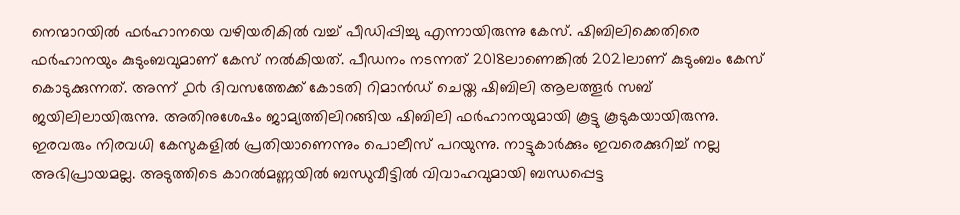നെന്മാറയിൽ ഫർഹാനയെ വഴിയരികിൽ വച്ച് പീഡിപ്പിച്ചു എന്നായിരുന്നു കേസ്. ഷിബിലിക്കെതിരെ ഫർഹാനയും കുടുംബവുമാണ് കേസ് നൽകിയത്. പീഡനം നടന്നത് 2018ലാണെങ്കിൽ 2021ലാണ് കുടുംബം കേസ് കൊടുക്കുന്നത്. അന്ന് ൧൪ ദിവസത്തേക്ക് കോടതി റിമാൻഡ് ചെയ്ത ഷിബിലി ആലത്തൂർ സബ് ജയിലിലായിരുന്നു. അതിനുശേഷം ജാമ്യത്തിലിറങ്ങിയ ഷിബിലി ഫർഹാനയുമായി കൂട്ടു കൂടുകയായിരുന്നു. ഇരവരും നിരവധി കേസുകളിൽ പ്രതിയാണെന്നും പൊലീസ് പറയുന്നു. നാട്ടുകാർക്കും ഇവരെക്കുറിച്ച് നല്ല അഭിപ്രായമല്ല. അടുത്തിടെ കാറൽമണ്ണയിൽ ബന്ധുവീട്ടിൽ വിവാഹവുമായി ബന്ധപ്പെട്ട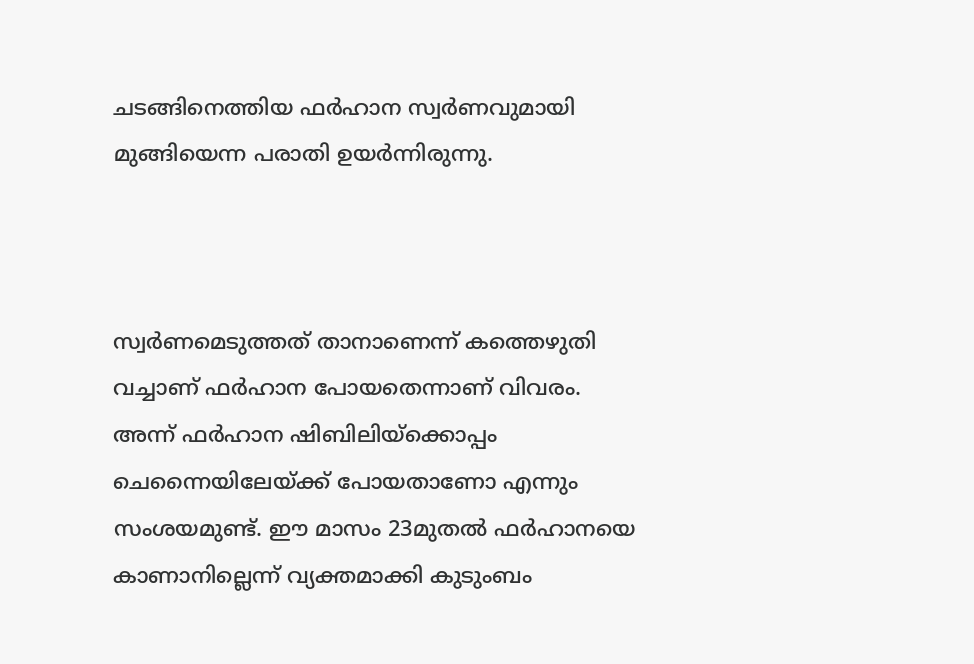ചടങ്ങിനെത്തിയ ഫർഹാന സ്വർണവുമായി മുങ്ങിയെന്ന പരാതി ഉയർന്നിരുന്നു.



സ്വർണമെടുത്തത് താനാണെന്ന് കത്തെഴുതി വച്ചാണ് ഫർഹാന പോയതെന്നാണ് വിവരം. അന്ന് ഫർഹാന ഷിബിലിയ്ക്കൊപ്പം ചെന്നൈയിലേയ്ക്ക് പോയതാണോ എന്നും സംശയമുണ്ട്. ഈ മാസം 23മുതൽ ഫർഹാനയെ കാണാനില്ലെന്ന് വ്യക്തമാക്കി കുടുംബം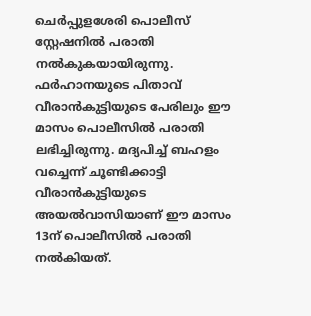ചെർപ്പുളശേരി പൊലീസ് സ്റ്റേഷനിൽ പരാതി നൽകുകയായിരുന്നു. ഫർഹാനയുടെ പിതാവ് വീരാൻകുട്ടിയുടെ പേരിലും ഈ മാസം പൊലീസിൽ പരാതി ലഭിച്ചിരുന്നു. മദ്യപിച്ച് ബഹളം വച്ചെന്ന് ചൂണ്ടിക്കാട്ടി വീരാൻകുട്ടിയുടെ അയൽവാസിയാണ് ഈ മാസം 13ന് പൊലീസിൽ പരാതി നൽകിയത്.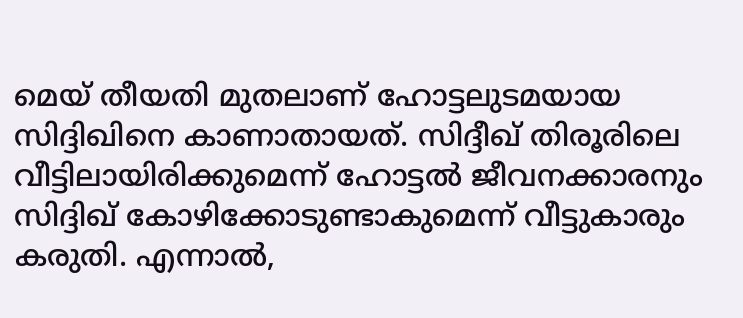മെയ്‌ തീയതി മുതലാണ് ഹോട്ടലുടമയായ സിദ്ദിഖിനെ കാണാതായത്. സിദ്ദീഖ് തിരൂരിലെ വീട്ടിലായിരിക്കുമെന്ന് ഹോട്ടൽ ജീവനക്കാരനും സിദ്ദിഖ് കോഴിക്കോടുണ്ടാകുമെന്ന് വീട്ടുകാരും കരുതി. എന്നാൽ,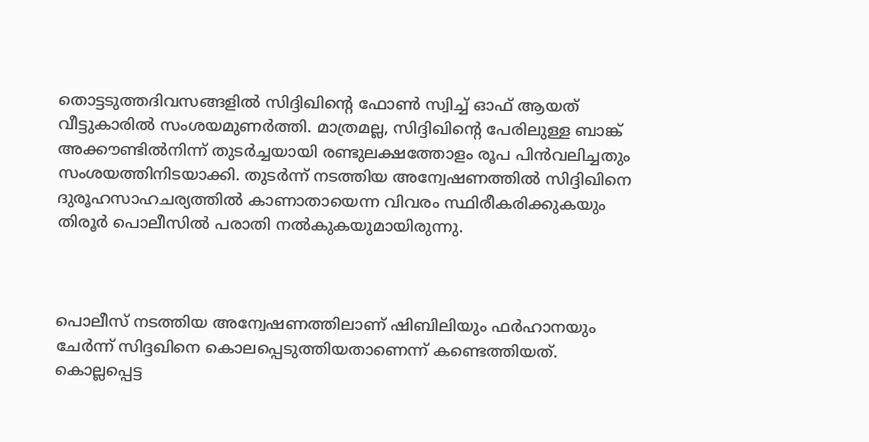തൊട്ടടുത്തദിവസങ്ങളിൽ സിദ്ദിഖിന്റെ ഫോൺ സ്വിച്ച് ഓഫ് ആയത് വീട്ടുകാരിൽ സംശയമുണർത്തി. മാത്രമല്ല, സിദ്ദിഖിന്റെ പേരിലുള്ള ബാങ്ക് അക്കൗണ്ടിൽനിന്ന് തുടർച്ചയായി രണ്ടുലക്ഷത്തോളം രൂപ പിൻവലിച്ചതും സംശയത്തിനിടയാക്കി. തുടർന്ന് നടത്തിയ അന്വേഷണത്തിൽ സിദ്ദിഖിനെ ദുരൂഹസാഹചര്യത്തിൽ കാണാതായെന്ന വിവരം സ്ഥിരീകരിക്കുകയും തിരൂർ പൊലീസിൽ പരാതി നൽകുകയുമായിരുന്നു.



പൊലീസ് നടത്തിയ അന്വേഷണത്തിലാണ് ഷിബിലിയും ഫർഹാനയും ചേർന്ന് സിദ്ദഖിനെ കൊലപ്പെടുത്തിയതാണെന്ന് കണ്ടെത്തിയത്. കൊല്ലപ്പെട്ട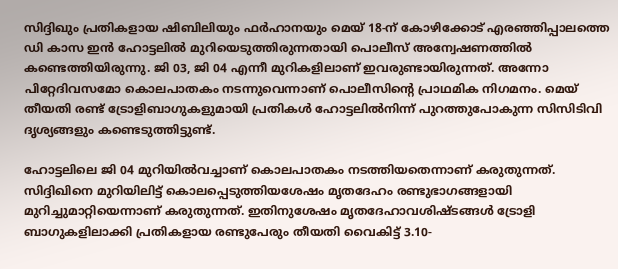സിദ്ദിഖും പ്രതികളായ ഷിബിലിയും ഫർഹാനയും മെയ്‌ 18-ന് കോഴിക്കോട് എരഞ്ഞിപ്പാലത്തെ ഡി കാസ ഇൻ ഹോട്ടലിൽ മുറിയെടുത്തിരുന്നതായി പൊലീസ് അന്വേഷണത്തിൽ കണ്ടെത്തിയിരുന്നു. ജി 03, ജി 04 എന്നീ മുറികളിലാണ് ഇവരുണ്ടായിരുന്നത്. അന്നോ പിറ്റേദിവസമോ കൊലപാതകം നടന്നുവെന്നാണ് പൊലീസിന്റെ പ്രാഥമിക നിഗമനം. മെയ്‌ തീയതി രണ്ട് ട്രോളിബാഗുകളുമായി പ്രതികൾ ഹോട്ടലിൽനിന്ന് പുറത്തുപോകുന്ന സിസിടിവി ദൃശ്യങ്ങളും കണ്ടെടുത്തിട്ടുണ്ട്.

ഹോട്ടലിലെ ജി 04 മുറിയിൽവച്ചാണ് കൊലപാതകം നടത്തിയതെന്നാണ് കരുതുന്നത്. സിദ്ദിഖിനെ മുറിയിലിട്ട് കൊലപ്പെടുത്തിയശേഷം മൃതദേഹം രണ്ടുഭാഗങ്ങളായി മുറിച്ചുമാറ്റിയെന്നാണ് കരുതുന്നത്. ഇതിനുശേഷം മൃതദേഹാവശിഷ്ടങ്ങൾ ട്രോളി ബാഗുകളിലാക്കി പ്രതികളായ രണ്ടുപേരും തീയതി വൈകിട്ട് 3.10-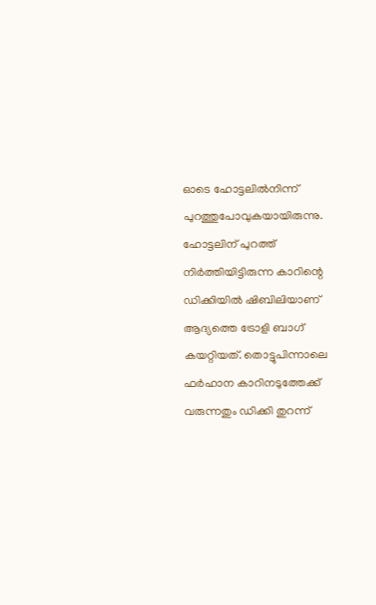ഓടെ ഹോട്ടലിൽനിന്ന് പുറത്തുപോവുകയായിരുന്നു. ഹോട്ടലിന് പുറത്ത് നിർത്തിയിട്ടിരുന്ന കാറിന്റെ ഡിക്കിയിൽ ഷിബിലിയാണ് ആദ്യത്തെ ട്രോളി ബാഗ് കയറ്റിയത്. തൊട്ടുപിന്നാലെ ഫർഹാന കാറിനടുത്തേക്ക് വരുന്നതും ഡിക്കി തുറന്ന്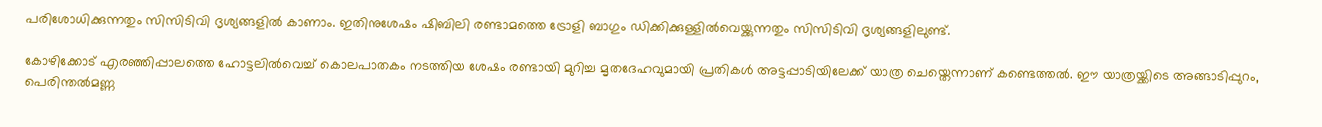പരിശോധിക്കുന്നതും സിസിടിവി ദൃശ്യങ്ങളിൽ കാണാം. ഇതിനുശേഷം ഷിബിലി രണ്ടാമത്തെ ട്രോളി ബാഗും ഡിക്കിക്കുള്ളിൽവെയ്ക്കുന്നതും സിസിടിവി ദൃശ്യങ്ങളിലുണ്ട്.

കോഴിക്കോട് എരഞ്ഞിപ്പാലത്തെ ഹോട്ടലിൽവെച്ച് കൊലപാതകം നടത്തിയ ശേഷം രണ്ടായി മുറിച്ച മൃതദേഹവുമായി പ്രതികൾ അട്ടപ്പാടിയിലേക്ക് യാത്ര ചെയ്തെന്നാണ് കണ്ടെത്തൽ. ഈ യാത്രയ്ക്കിടെ അങ്ങാടിപ്പുറം, പെരിന്തൽമണ്ണ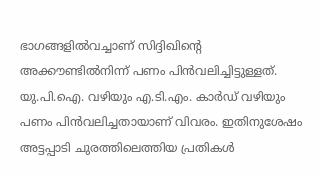ഭാഗങ്ങളിൽവച്ചാണ് സിദ്ദിഖിന്റെ അക്കൗണ്ടിൽനിന്ന് പണം പിൻവലിച്ചിട്ടുള്ളത്. യു.പി.ഐ. വഴിയും എ.ടി.എം. കാർഡ് വഴിയും പണം പിൻവലിച്ചതായാണ് വിവരം. ഇതിനുശേഷം അട്ടപ്പാടി ചുരത്തിലെത്തിയ പ്രതികൾ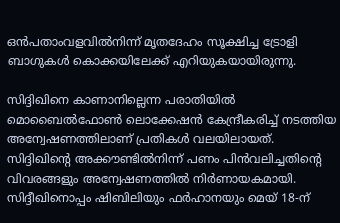ഒൻപതാംവളവിൽനിന്ന് മൃതദേഹം സൂക്ഷിച്ച ട്രോളി ബാഗുകൾ കൊക്കയിലേക്ക് എറിയുകയായിരുന്നു.

സിദ്ദിഖിനെ കാണാനില്ലെന്ന പരാതിയിൽ മൊബൈൽഫോൺ ലൊക്കേഷൻ കേന്ദ്രീകരിച്ച് നടത്തിയ അന്വേഷണത്തിലാണ് പ്രതികൾ വലയിലായത്. സിദ്ദിഖിന്റെ അക്കൗണ്ടിൽനിന്ന് പണം പിൻവലിച്ചതിന്റെ വിവരങ്ങളും അന്വേഷണത്തിൽ നിർണായകമായി. സിദ്ദീഖിനൊപ്പം ഷിബിലിയും ഫർഹാനയും മെയ്‌ 18-ന്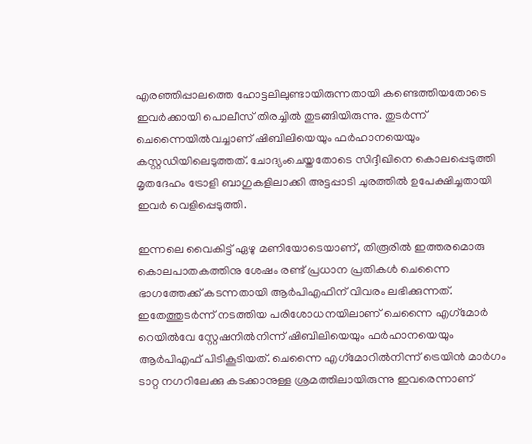എരഞ്ഞിപ്പാലത്തെ ഹോട്ടലിലുണ്ടായിരുന്നതായി കണ്ടെത്തിയതോടെ ഇവർക്കായി പൊലീസ് തിരച്ചിൽ തുടങ്ങിയിരുന്നു. തുടർന്ന് ചെന്നൈയിൽവച്ചാണ് ഷിബിലിയെയും ഫർഹാനയെയും കസ്റ്റഡിയിലെടുത്തത്. ചോദ്യംചെയ്തതോടെ സിദ്ദീഖിനെ കൊലപ്പെടുത്തി മൃതദേഹം ട്രോളി ബാഗുകളിലാക്കി അട്ടപ്പാടി ചുരത്തിൽ ഉപേക്ഷിച്ചതായി ഇവർ വെളിപ്പെടുത്തി.

ഇന്നലെ വൈകിട്ട് ഏഴു മണിയോടെയാണ്, തിരൂരിൽ ഇത്തരമൊരു കൊലപാതകത്തിനു ശേഷം രണ്ട് പ്രധാന പ്രതികൾ ചെന്നൈ ഭാഗത്തേക്ക് കടന്നതായി ആർപിഎഫിന് വിവരം ലഭിക്കുന്നത്. ഇതേത്തുടർന്ന് നടത്തിയ പരിശോധനയിലാണ് ചെന്നൈ എഗ‌്‌മോർ റെയിൽവേ സ്റ്റേഷനിൽനിന്ന് ഷിബിലിയെയും ഫർഹാനയെയും ആർപിഎഫ് പിടികൂടിയത്. ചെന്നൈ എഗ്‌മോറിൽനിന്ന് ട്രെയിൻ മാർഗം ടാറ്റ നഗറിലേക്കു കടക്കാനുള്ള ശ്രമത്തിലായിരുന്നു ഇവരെന്നാണ്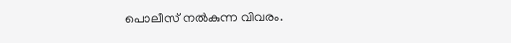പൊലീസ് നൽകുന്ന വിവരം.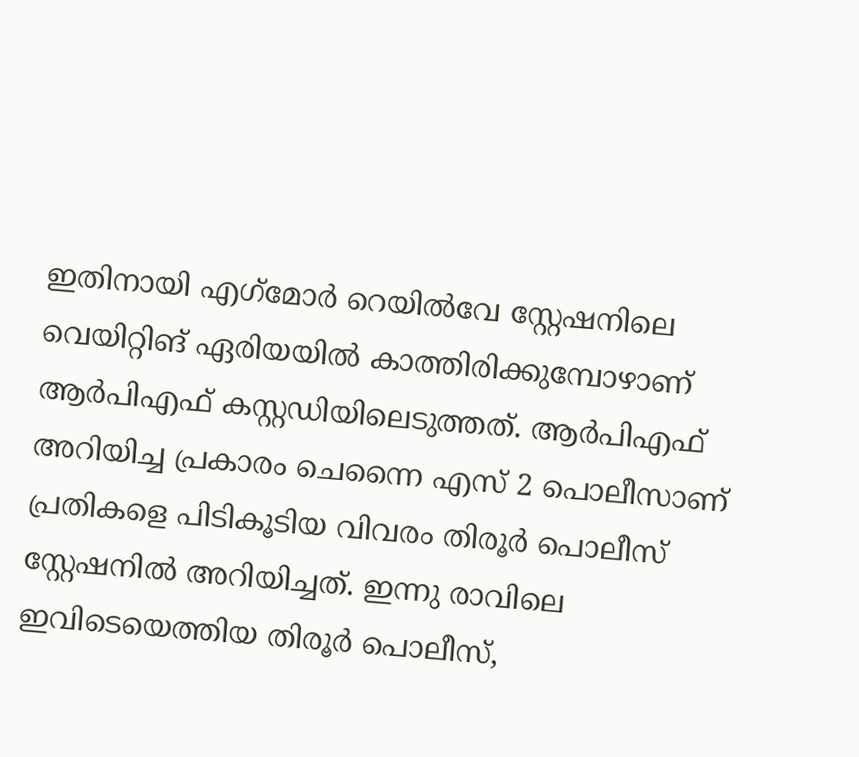ഇതിനായി എഗ്‌മോർ റെയിൽവേ സ്റ്റേഷനിലെ വെയിറ്റിങ് ഏരിയയിൽ കാത്തിരിക്കുമ്പോഴാണ് ആർപിഎഫ് കസ്റ്റഡിയിലെടുത്തത്. ആർപിഎഫ് അറിയിച്ച പ്രകാരം ചെന്നൈ എസ് 2 പൊലീസാണ് പ്രതികളെ പിടികൂടിയ വിവരം തിരൂർ പൊലീസ് സ്റ്റേഷനിൽ അറിയിച്ചത്. ഇന്നു രാവിലെ ഇവിടെയെത്തിയ തിരൂർ പൊലീസ്,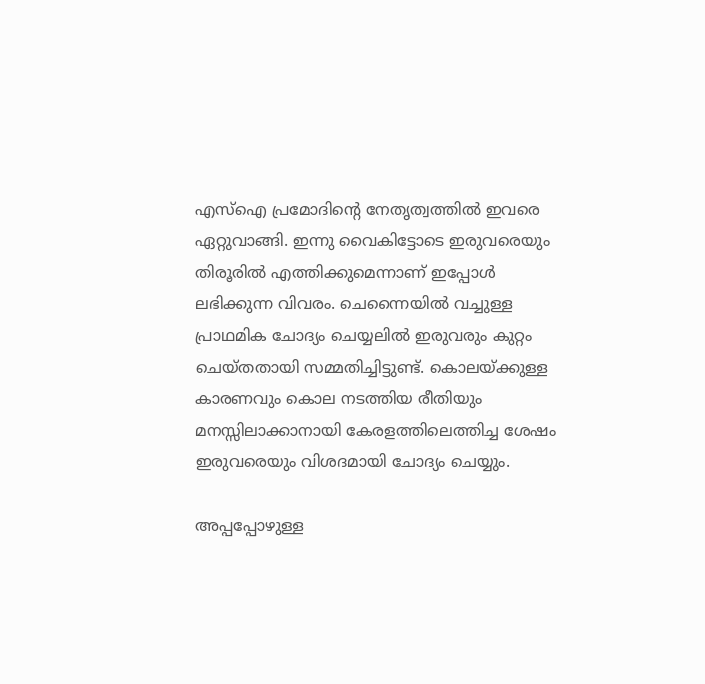എസ്ഐ പ്രമോദിന്റെ നേതൃത്വത്തിൽ ഇവരെ ഏറ്റുവാങ്ങി. ഇന്നു വൈകിട്ടോടെ ഇരുവരെയും തിരൂരിൽ എത്തിക്കുമെന്നാണ് ഇപ്പോൾ ലഭിക്കുന്ന വിവരം. ചെന്നൈയിൽ വച്ചുള്ള പ്രാഥമിക ചോദ്യം ചെയ്യലിൽ ഇരുവരും കുറ്റം ചെയ്തതായി സമ്മതിച്ചിട്ടുണ്ട്. കൊലയ്ക്കുള്ള കാരണവും കൊല നടത്തിയ രീതിയും മനസ്സിലാക്കാനായി കേരളത്തിലെത്തിച്ച ശേഷം ഇരുവരെയും വിശദമായി ചോദ്യം ചെയ്യും.

അപ്പപ്പോഴുള്ള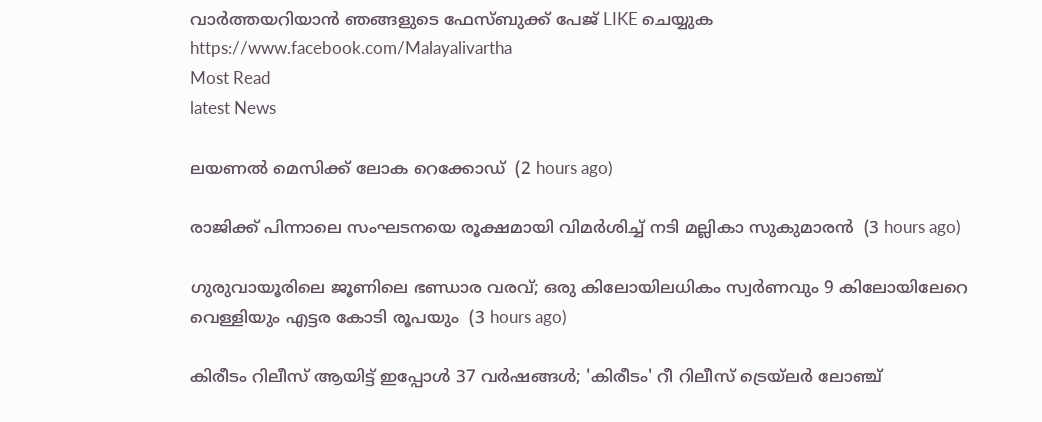വാര്‍ത്തയറിയാന്‍ ഞങ്ങളുടെ ഫേസ്‌ബുക്ക്‌ പേജ് LIKE ചെയ്യുക
https://www.facebook.com/Malayalivartha
Most Read
latest News

ലയണല്‍ മെസിക്ക് ലോക റെക്കോഡ്  (2 hours ago)

രാജിക്ക് പിന്നാലെ സംഘടനയെ രൂക്ഷമായി വിമര്‍ശിച്ച് നടി മല്ലികാ സുകുമാരന്‍  (3 hours ago)

ഗുരുവായൂരിലെ ജൂണിലെ ഭണ്ഡാര വരവ്; ഒരു കിലോയിലധികം സ്വര്‍ണവും 9 കിലോയിലേറെ വെള്ളിയും എട്ടര കോടി രൂപയും  (3 hours ago)

കിരീടം റിലീസ് ആയിട്ട് ഇപ്പോള്‍ 37 വര്‍ഷങ്ങള്‍; 'കിരീടം' റീ റിലീസ് ട്രെയ്‌ലര്‍ ലോഞ്ച്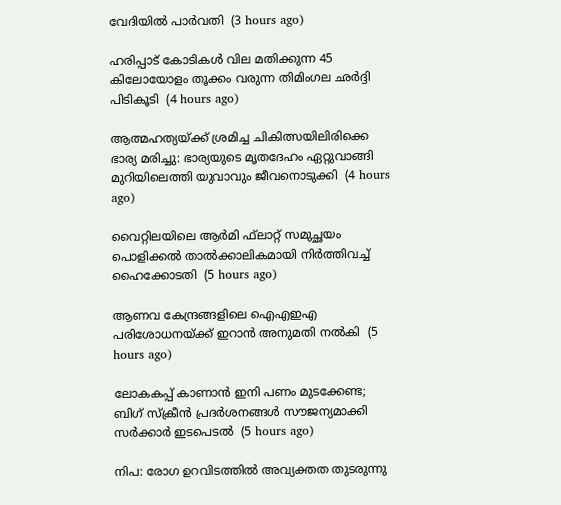വേദിയില്‍ പാര്‍വതി  (3 hours ago)

ഹരിപ്പാട് കോടികള്‍ വില മതിക്കുന്ന 45 കിലോയോളം തൂക്കം വരുന്ന തിമിംഗല ഛര്‍ദ്ദി പിടികൂടി  (4 hours ago)

ആത്മഹത്യയ്ക്ക് ശ്രമിച്ച ചികിത്സയിലിരിക്കെ ഭാര്യ മരിച്ചു: ഭാര്യയുടെ മൃതദേഹം ഏറ്റുവാങ്ങി മുറിയിലെത്തി യുവാവും ജീവനൊടുക്കി  (4 hours ago)

വൈറ്റിലയിലെ ആര്‍മി ഫ്‌ലാറ്റ് സമുച്ഛയം പൊളിക്കല്‍ താല്‍ക്കാലികമായി നിര്‍ത്തിവച്ച് ഹൈക്കോടതി  (5 hours ago)

ആണവ കേന്ദ്രങ്ങളിലെ ഐഎഇഎ പരിശോധനയ്ക്ക് ഇറാന്‍ അനുമതി നല്‍കി  (5 hours ago)

ലോകകപ്പ് കാണാൻ ഇനി പണം മുടക്കേണ്ട; ബിഗ് സ്‌ക്രീൻ പ്രദർശനങ്ങൾ സൗജന്യമാക്കി സർക്കാർ ഇടപെടൽ  (5 hours ago)

നിപ: രോഗ ഉറവിടത്തിൽ അവ്യക്തത തുടരുന്നു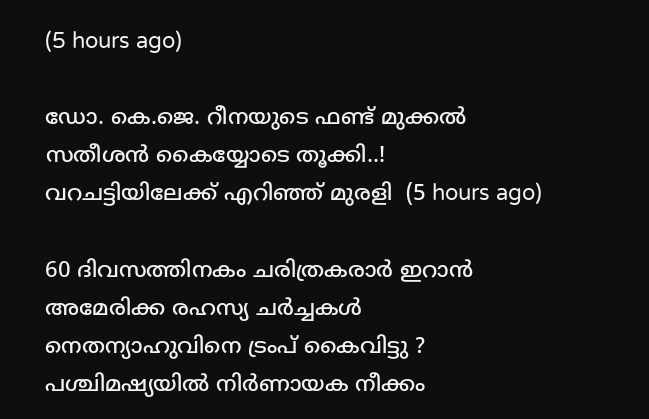(5 hours ago)

ഡോ. കെ.ജെ. റീനയുടെ ഫണ്ട് മുക്കൽ സതീശൻ കൈയ്യോടെ തൂക്കി..! വറചട്ടിയിലേക്ക് എറിഞ്ഞ് മുരളി  (5 hours ago)

60 ദിവസത്തിനകം ചരിത്രകരാർ ഇറാൻ അമേരിക്ക രഹസ്യ ചർച്ചകൾ നെതന്യാഹുവിനെ ട്രംപ് കൈവിട്ടു ? പശ്ചിമഷ്യയിൽ നിർണായക നീക്കം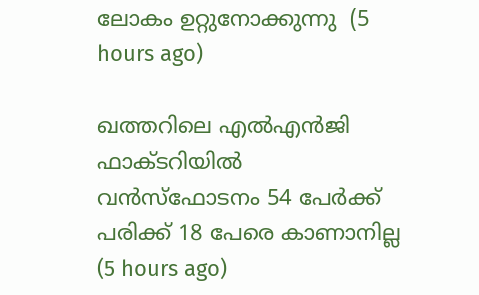ലോകം ഉറ്റുനോക്കുന്നു  (5 hours ago)

ഖത്തറിലെ എല്‍എന്‍ജി ഫാക്ടറിയില്‍ വന്‍സ്‌ഫോടനം 54 പേര്‍ക്ക് പരിക്ക് 18 പേരെ കാണാനില്ല  (5 hours ago)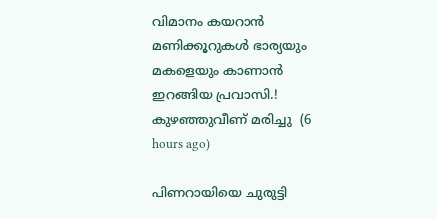വിമാനം കയറാൻ മണിക്കൂറുകൾ ഭാര്യയും മകളെയും കാണാൻ ഇറങ്ങിയ പ്രവാസി.! കുഴഞ്ഞുവീണ് മരിച്ചു  (6 hours ago)

പിണറായിയെ ചുരുട്ടി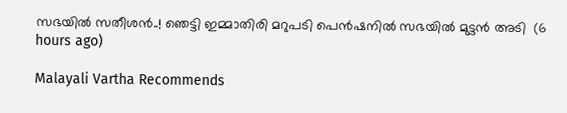സഭയിൽ സതീശൻ..! ഞെട്ടി ഇമ്മാതിരി മറുപടി പെൻഷനിൽ സഭയിൽ മുട്ടൻ അടി  (6 hours ago)

Malayali Vartha Recommends